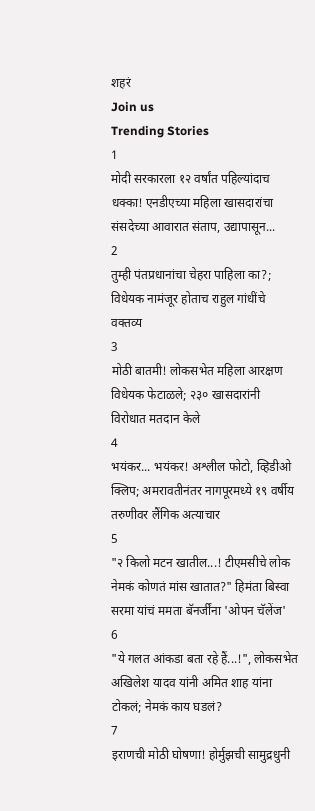शहरं
Join us
Trending Stories
1
मोदी सरकारला १२ वर्षांत पहिल्यांदाच धक्का! एनडीएच्या महिला खासदारांचा संसदेच्या आवारात संताप, उद्यापासून...
2
तुम्ही पंतप्रधानांचा चेहरा पाहिला का?; विधेयक नामंजूर होताच राहुल गांधींचे वक्तव्य
3
मोठी बातमी! लोकसभेत महिला आरक्षण विधेयक फेटाळले; २३० खासदारांनी विरोधात मतदान केले
4
भयंकर... भयंकर! अश्लील फोटो, व्हिडीओ क्लिप; अमरावतीनंतर नागपूरमध्ये १९ वर्षीय तरुणीवर लैंगिक अत्याचार
5
"२ किलो मटन खातील...! टीएमसीचे लोक नेमकं कोणतं मांस खातात?" हिमंता बिस्वा सरमा यांचं ममता बॅनर्जींना 'ओपन चॅलेंज'
6
"ये गलत आंकडा बता रहे हैं...!", लोकसभेत अखिलेश यादव यांनी अमित शाह यांना टोकलं; नेमकं काय घडलं?
7
इराणची मोठी घोषणा! होर्मुझची सामुद्रधुनी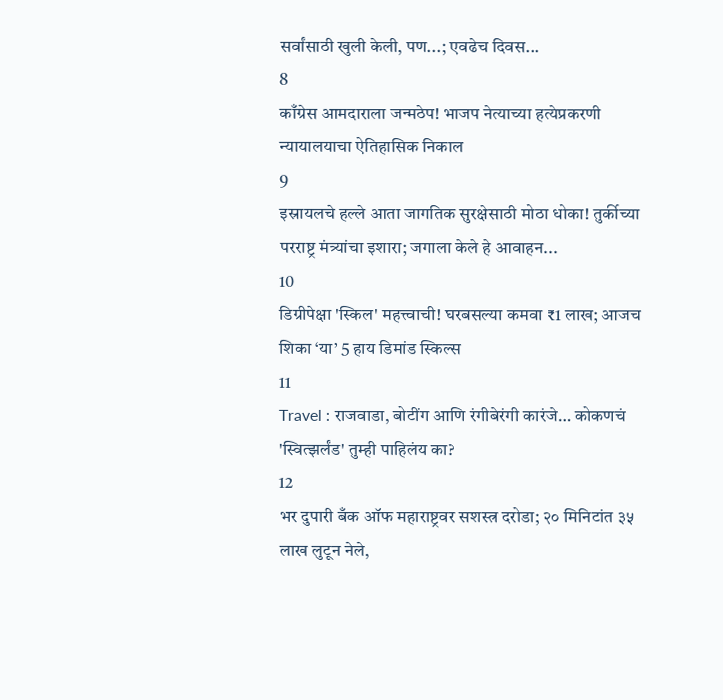सर्वांसाठी खुली केली, पण...; एवढेच दिवस...
8
काँग्रेस आमदाराला जन्मठेप! भाजप नेत्याच्या हत्येप्रकरणी न्यायालयाचा ऐतिहासिक निकाल
9
इस्रायलचे हल्ले आता जागतिक सुरक्षेसाठी मोठा धोका! तुर्कीच्या परराष्ट्र मंत्र्यांचा इशारा; जगाला केले हे आवाहन...
10
डिग्रीपेक्षा 'स्किल' महत्त्वाची! घरबसल्या कमवा ₹1 लाख; आजच शिका ‘या’ 5 हाय डिमांड स्किल्स
11
Travel : राजवाडा, बोटींग आणि रंगीबेरंगी कारंजे… कोकणचं 'स्वित्झर्लंड' तुम्ही पाहिलंय का?
12
भर दुपारी बँक ऑफ महाराष्ट्रवर सशस्त्र दरोडा; २० मिनिटांत ३५ लाख लुटून नेले,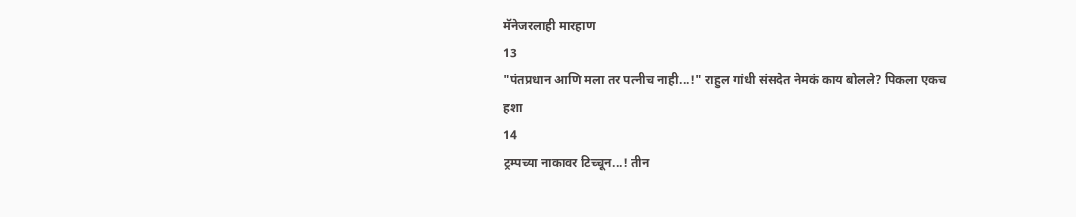मॅनेजरलाही मारहाण
13
"पंतप्रधान आणि मला तर पत्नीच नाही...!" राहुल गांधी संसदेत नेमकं काय बोलले? पिकला एकच हशा
14
ट्रम्पच्या नाकावर टिच्चून...! तीन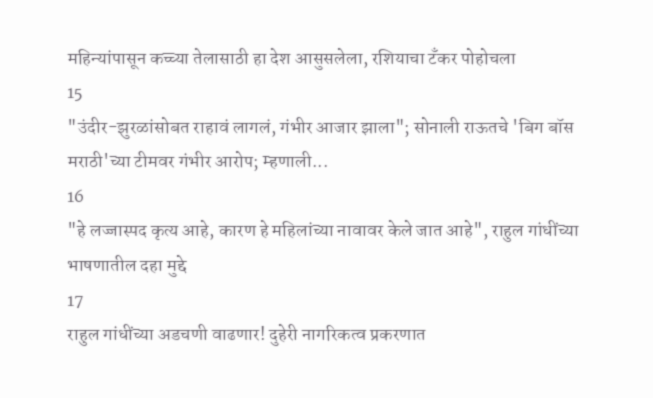महिन्यांपासून कच्च्या तेलासाठी हा देश आसुसलेला, रशियाचा टँकर पोहोचला
15
"उंदीर-झुरळांसोबत राहावं लागलं, गंभीर आजार झाला"; सोनाली राऊतचे 'बिग बॉस मराठी'च्या टीमवर गंभीर आरोप; म्हणाली...
16
"हे लज्जास्पद कृत्य आहे, कारण हे महिलांच्या नावावर केले जात आहे", राहुल गांधींच्या भाषणातील दहा मुद्दे
17
राहुल गांधींच्या अडचणी वाढणार! दुहेरी नागरिकत्व प्रकरणात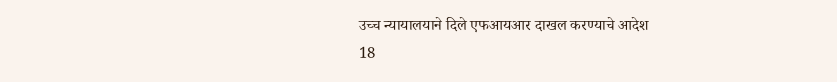उच्च न्यायालयाने दिले एफआयआर दाखल करण्याचे आदेश
18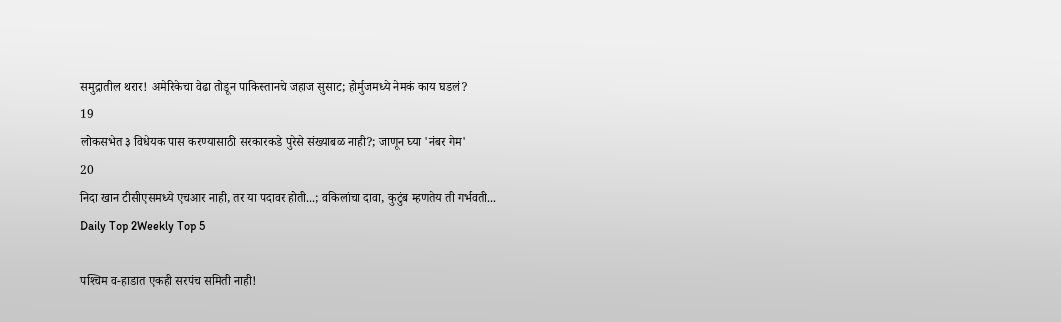समुद्रातील थरार! अमेरिकेचा वेढा तोडून पाकिस्तानचे जहाज सुसाट; होर्मुजमध्ये नेमकं काय घडलं?
19
लोकसभेत ३ विधेयक पास करण्यासाठी सरकारकडे पुरेसे संख्याबळ नाही?; जाणून घ्या 'नंबर गेम'
20
निदा खान टीसीएसमध्ये एचआर नाही, तर या पदावर होती...; वकिलांचा दावा, कुटुंब म्हणतेय ती गर्भवती...
Daily Top 2Weekly Top 5

पश्‍चिम व-हाडात एकही सरपंच समिती नाही!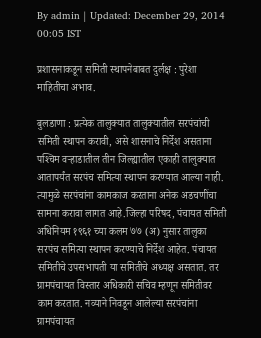By admin | Updated: December 29, 2014 00:05 IST

प्रशासनाकडून समिती स्थापनेबाबत दुर्लक्ष : पुरेशा माहितीचा अभाव.

बुलडाणा : प्रत्येक तालुक्यात तालुक्यातील सरपंचांची समिती स्थापन करावी, असे शासनाचे निर्देश असताना पश्‍चिम वर्‍हाडातील तीन जिल्ह्यातील एकाही तालुक्यात आतापर्यंत सरपंच समित्या स्थापन करण्यात आल्या नाही. त्यामुळे सरपंचांना कामकाज करताना अनेक अडचणींचा सामना करावा लागत आहे.जिल्हा परिषद, पंचायत समिती अधिनियम १९६१ च्या कलम ७७ (अ) नुसार तालुका सरपंच समित्या स्थापन करण्याचे निर्देश आहेत. पंचायत समितीचे उपसभापती या समितीचे अध्यक्ष असतात. तर ग्रामपंचायत विस्तार अधिकारी सचिव म्हणून समितीवर काम करतात. नव्याने निवडून आलेल्या सरपंचांना ग्रामपंचायत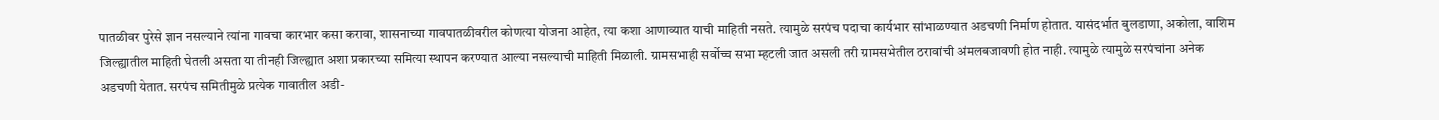पातळीवर पुरेसे ज्ञान नसल्याने त्यांना गावचा कारभार कसा करावा, शासनाच्या गावपातळीवरील कोणत्या योजना आहेत, त्या कशा आणाव्यात याची माहिती नसते. त्यामुळे सरपंच पदाचा कार्यभार सांभाळण्यात अडचणी निर्माण होतात. यासंदर्भात बुलडाणा, अकोला, वाशिम जिल्ह्यातील माहिती घेतली असता या तीनही जिल्ह्यात अशा प्रकारच्या समित्या स्थापन करण्यात आल्या नसल्याची माहिती मिळाली. ग्रामसभाही सर्वोच्च सभा म्हटली जात असली तरी ग्रामसभेतील ठरावांची अंमलबजावणी होत नाही. त्यामुळे त्यामुळे सरपंचांना अनेक अडचणी येतात. सरपंच समितीमुळे प्रत्येक गावातील अडी-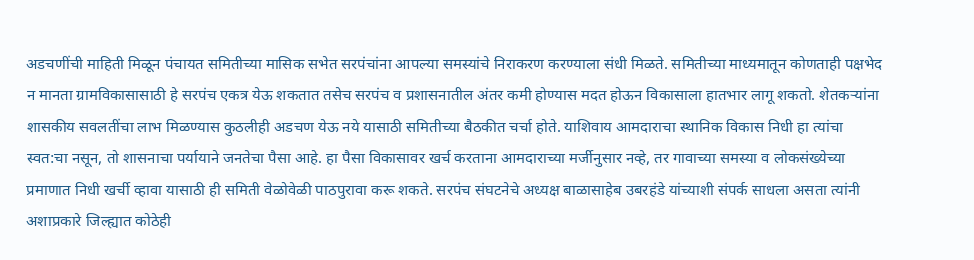अडचणींची माहिती मिळून पंचायत समितीच्या मासिक सभेत सरपंचांना आपल्या समस्यांचे निराकरण करण्याला संधी मिळते. समितीच्या माध्यमातून कोणताही पक्षभेद न मानता ग्रामविकासासाठी हे सरपंच एकत्र येऊ शकतात तसेच सरपंच व प्रशासनातील अंतर कमी होण्यास मदत होऊन विकासाला हातभार लागू शकतो. शेतकर्‍यांना शासकीय सवलतींचा लाभ मिळण्यास कुठलीही अडचण येऊ नये यासाठी समितीच्या बैठकीत चर्चा होते. याशिवाय आमदाराचा स्थानिक विकास निधी हा त्यांचा स्वत:चा नसून, तो शासनाचा पर्यायाने जनतेचा पैसा आहे. हा पैसा विकासावर खर्च करताना आमदाराच्या मर्जीनुसार नव्हे, तर गावाच्या समस्या व लोकसंख्येच्या प्रमाणात निधी खर्ची व्हावा यासाठी ही समिती वेळोवेळी पाठपुरावा करू शकते. सरपंच संघटनेचे अध्यक्ष बाळासाहेब उबरहंडे यांच्याशी संपर्क साधला असता त्यांनी अशाप्रकारे जिल्ह्यात कोठेही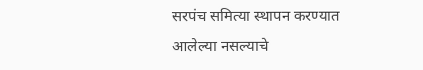सरपंच समित्या स्थापन करण्यात आलेल्या नसल्याचे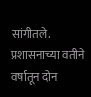सांगीतले. प्रशासनाच्या वतीने वर्षातून दोन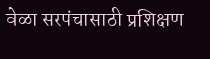वेळा सरपंचासाठी प्रशिक्षण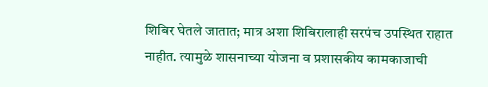शिबिर घेतले जातात; मात्र अशा शिबिरालाही सरपंच उपस्थित राहात नाहीत. त्यामुळे शासनाच्या योजना व प्रशासकीय कामकाजाची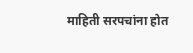माहिती सरपचांना होत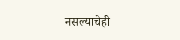नसल्याचेही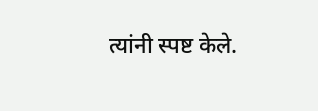त्यांनी स्पष्ट केले.